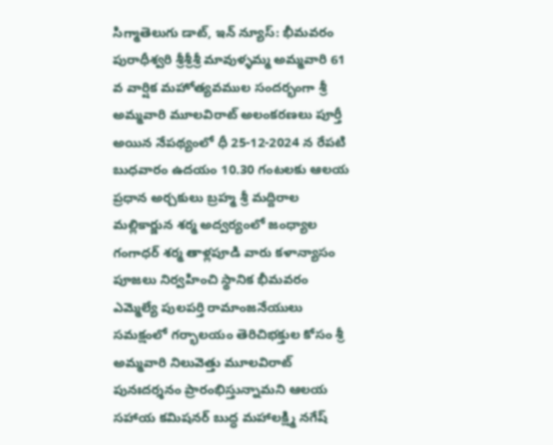సిగ్మాతెలుగు డాట్, ఇన్ న్యూస్: భీమవరం పురాధీశ్వరి శ్రీశ్రీశ్రీ మావుళ్ళమ్మ అమ్మవారి 61 వ వార్షిక మహోత్యవముల సందర్భంగా శ్రీ అమ్మవారి మూలవిరాట్ అలంకరణలు పూర్తీ అయిన నేపథ్యంలో ధీ 25-12-2024 న రేపటి బుధవారం ఉదయం 10.30 గంటలకు ఆలయ ప్రధాన అర్చకులు బ్రహ్మ శ్రీ మద్దిరాల మల్లికార్జున శర్మ అద్వర్యంలో జంధ్యాల గంగాధర్ శర్మ తాళ్లపూడి వారు కళాన్యాసం పూజలు నిర్వహించి స్థానిక భీమవరం ఎమ్మెల్యే పులపర్తి రామాంజనేయులు సమక్షంలో గర్భాలయం తెరిచిభక్తుల కోసం శ్రీ అమ్మవారి నిలువెత్తు మూలవిరాట్ పునఃదర్శనం ప్రారంభిస్తున్నామని ఆలయ సహాయ కమిషనర్ బుద్ధ మహాలక్ష్మి నగేష్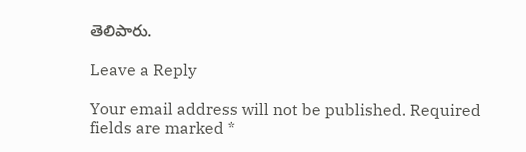తెలిపారు.

Leave a Reply

Your email address will not be published. Required fields are marked *